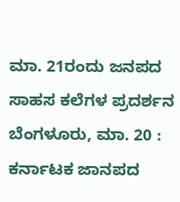ಮಾ. 21ರಂದು ಜನಪದ ಸಾಹಸ ಕಲೆಗಳ ಪ್ರದರ್ಶನ
ಬೆಂಗಳೂರು, ಮಾ. 20 : ಕರ್ನಾಟಕ ಜಾನಪದ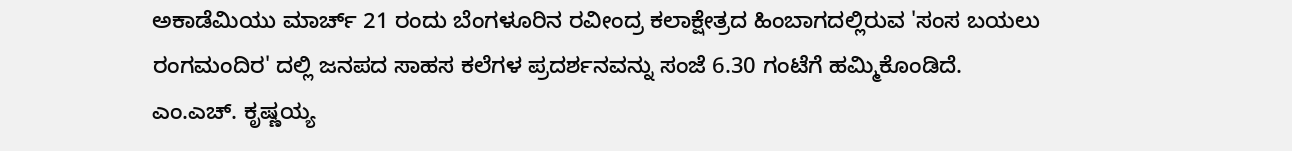ಅಕಾಡೆಮಿಯು ಮಾರ್ಚ್ 21 ರಂದು ಬೆಂಗಳೂರಿನ ರವೀಂದ್ರ ಕಲಾಕ್ಷೇತ್ರದ ಹಿಂಬಾಗದಲ್ಲಿರುವ 'ಸಂಸ ಬಯಲು ರಂಗಮಂದಿರ' ದಲ್ಲಿ ಜನಪದ ಸಾಹಸ ಕಲೆಗಳ ಪ್ರದರ್ಶನವನ್ನು ಸಂಜೆ 6.30 ಗಂಟೆಗೆ ಹಮ್ಮಿಕೊಂಡಿದೆ.
ಎಂ.ಎಚ್. ಕೃಷ್ಣಯ್ಯ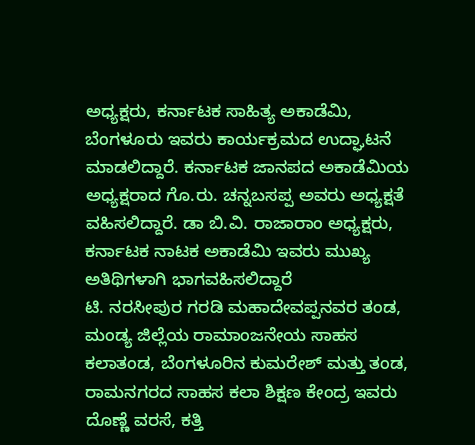ಅಧ್ಯಕ್ಷರು, ಕರ್ನಾಟಕ ಸಾಹಿತ್ಯ ಅಕಾಡೆಮಿ, ಬೆಂಗಳೂರು ಇವರು ಕಾರ್ಯಕ್ರಮದ ಉದ್ಘಾಟನೆ ಮಾಡಲಿದ್ದಾರೆ. ಕರ್ನಾಟಕ ಜಾನಪದ ಅಕಾಡೆಮಿಯ ಅಧ್ಯಕ್ಷರಾದ ಗೊ.ರು. ಚನ್ನಬಸಪ್ಪ ಅವರು ಅಧ್ಯಕ್ಷತೆ ವಹಿಸಲಿದ್ದಾರೆ. ಡಾ ಬಿ.ವಿ. ರಾಜಾರಾಂ ಅಧ್ಯಕ್ಷರು, ಕರ್ನಾಟಕ ನಾಟಕ ಅಕಾಡೆಮಿ ಇವರು ಮುಖ್ಯ ಅತಿಥಿಗಳಾಗಿ ಭಾಗವಹಿಸಲಿದ್ದಾರೆ
ಟಿ. ನರಸೀಪುರ ಗರಡಿ ಮಹಾದೇವಪ್ಪನವರ ತಂಡ, ಮಂಡ್ಯ ಜಿಲ್ಲೆಯ ರಾಮಾಂಜನೇಯ ಸಾಹಸ ಕಲಾತಂಡ, ಬೆಂಗಳೂರಿನ ಕುಮರೇಶ್ ಮತ್ತು ತಂಡ, ರಾಮನಗರದ ಸಾಹಸ ಕಲಾ ಶಿಕ್ಷಣ ಕೇಂದ್ರ ಇವರು ದೊಣ್ಣೆ ವರಸೆ, ಕತ್ತಿ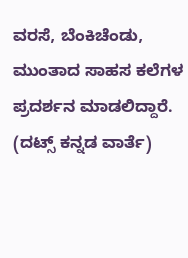ವರಸೆ, ಬೆಂಕಿಚೆಂಡು, ಮುಂತಾದ ಸಾಹಸ ಕಲೆಗಳ ಪ್ರದರ್ಶನ ಮಾಡಲಿದ್ದಾರೆ.
(ದಟ್ಸ್ ಕನ್ನಡ ವಾರ್ತೆ)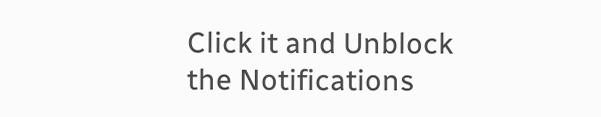Click it and Unblock the Notifications